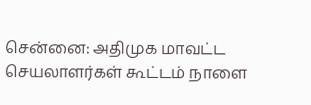சென்னை: அதிமுக மாவட்ட செயலாளர்கள் கூட்டம் நாளை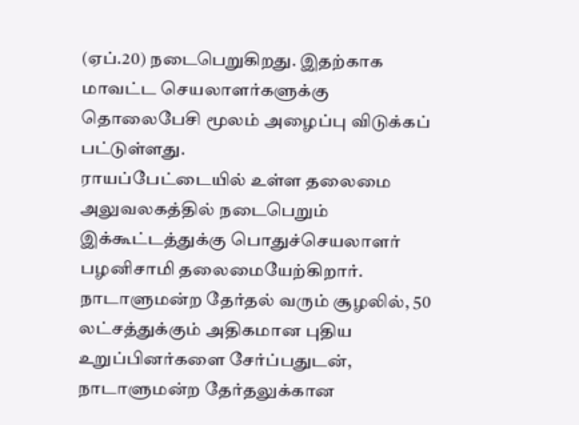(ஏப்.20) நடைபெறுகிறது. இதற்காக மாவட்ட செயலாளர்களுக்கு தொலைபேசி மூலம் அழைப்பு விடுக்கப் பட்டுள்ளது.
ராயப்பேட்டையில் உள்ள தலைமை அலுவலகத்தில் நடைபெறும் இக்கூட்டத்துக்கு பொதுச்செயலாளர் பழனிசாமி தலைமையேற்கிறார்.
நாடாளுமன்ற தேர்தல் வரும் சூழலில், 50 லட்சத்துக்கும் அதிகமான புதிய உறுப்பினர்களை சேர்ப்பதுடன், நாடாளுமன்ற தேர்தலுக்கான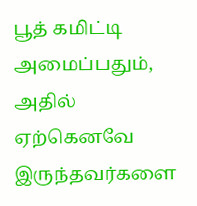பூத் கமிட்டி அமைப்பதும், அதில் ஏற்கெனவே இருந்தவர்களை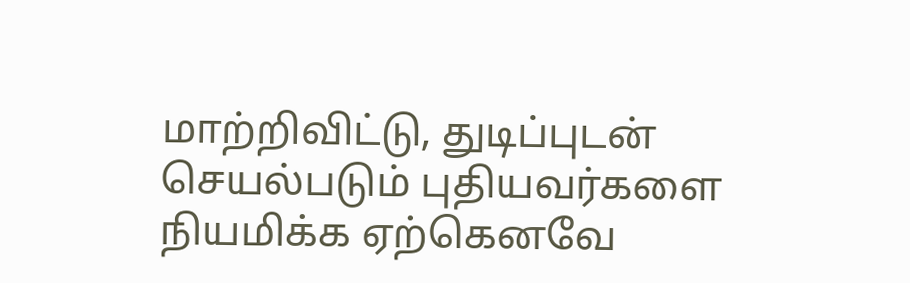மாற்றிவிட்டு, துடிப்புடன் செயல்படும் புதியவர்களை நியமிக்க ஏற்கெனவே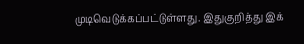முடிவெடுக்கப்பட்டுள்ளது. இதுகுறித்து இக்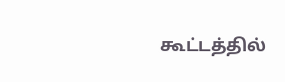கூட்டத்தில்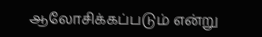ஆலோசிக்கப்படும் என்று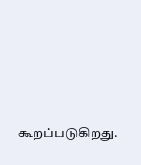கூறப்படுகிறது.